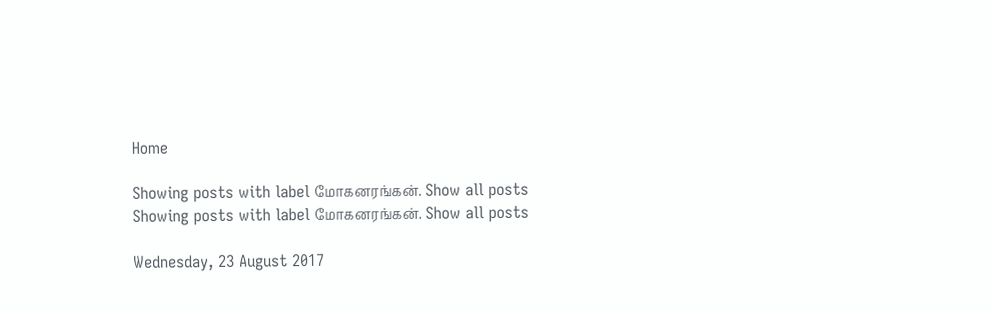Home

Showing posts with label மோகனரங்கன். Show all posts
Showing posts with label மோகனரங்கன். Show all posts

Wednesday, 23 August 2017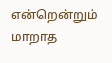என்றென்றும் மாறாத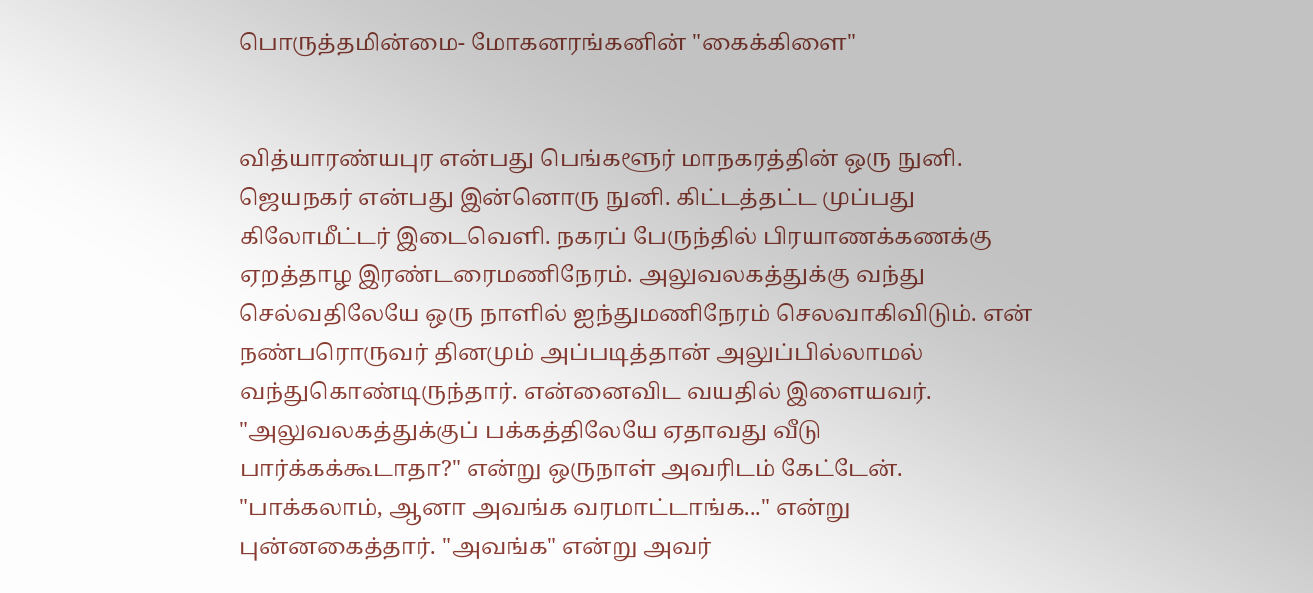பொருத்தமின்மை- மோகனரங்கனின் "கைக்கிளை"


வித்யாரண்யபுர என்பது பெங்களூர் மாநகரத்தின் ஒரு நுனி. ஜெயநகர் என்பது இன்னொரு நுனி. கிட்டத்தட்ட முப்பது கிலோமீட்டர் இடைவெளி. நகரப் பேருந்தில் பிரயாணக்கணக்கு ஏறத்தாழ இரண்டரைமணிநேரம். அலுவலகத்துக்கு வந்து செல்வதிலேயே ஒரு நாளில் ஐந்துமணிநேரம் செலவாகிவிடும். என் நண்பரொருவர் தினமும் அப்படித்தான் அலுப்பில்லாமல் வந்துகொண்டிருந்தார். என்னைவிட வயதில் இளையவர். "அலுவலகத்துக்குப் பக்கத்திலேயே ஏதாவது வீடு பார்க்கக்கூடாதா?" என்று ஒருநாள் அவரிடம் கேட்டேன். "பாக்கலாம், ஆனா அவங்க வரமாட்டாங்க..." என்று புன்னகைத்தார். "அவங்க" என்று அவர்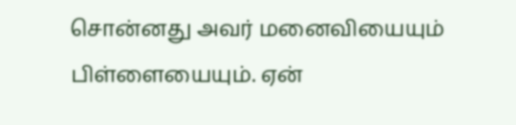சொன்னது அவர் மனைவியையும் பிள்ளையையும். ஏன்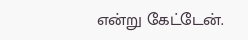என்று கேட்டேன்.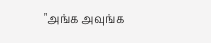"அங்க அவுங்க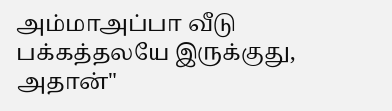அம்மாஅப்பா வீடு பக்கத்தலயே இருக்குது, அதான்"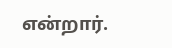என்றார்.